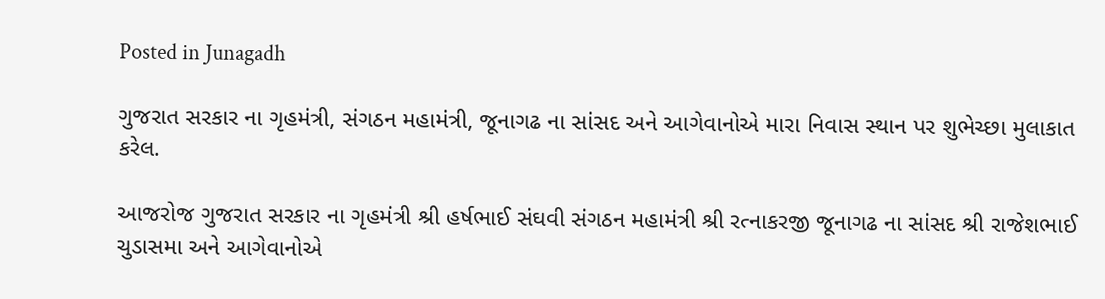Posted in Junagadh

ગુજરાત સરકાર ના ગૃહમંત્રી, સંગઠન મહામંત્રી, જૂનાગઢ ના સાંસદ અને આગેવાનોએ મારા નિવાસ સ્થાન પર શુભેચ્છા મુલાકાત કરેલ.

આજરોજ ગુજરાત સરકાર ના ગૃહમંત્રી શ્રી હર્ષભાઈ સંઘવી સંગઠન મહામંત્રી શ્રી રત્નાકરજી જૂનાગઢ ના સાંસદ શ્રી રાજેશભાઈ ચુડાસમા અને આગેવાનોએ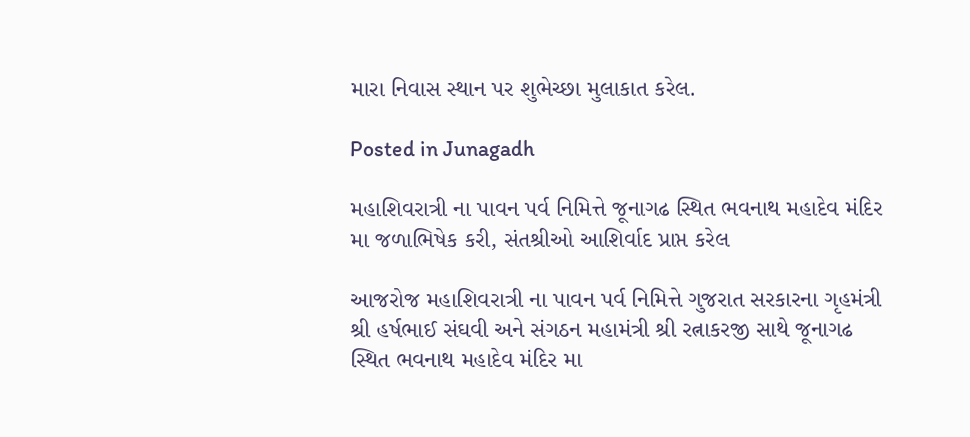મારા નિવાસ સ્થાન પર શુભેચ્છા મુલાકાત કરેલ.

Posted in Junagadh

મહાશિવરાત્રી ના પાવન પર્વ નિમિત્તે જૂનાગઢ સ્થિત ભવનાથ મહાદેવ મંદિર મા જળાભિષેક કરી, સંતશ્રીઓ આશિર્વાદ પ્રાપ્ત કરેલ

આજરોજ મહાશિવરાત્રી ના પાવન પર્વ નિમિત્તે ગુજરાત સરકારના ગૃહમંત્રી શ્રી હર્ષભાઈ સંઘવી અને સંગઠન મહામંત્રી શ્રી રત્નાકરજી સાથે જૂનાગઢ સ્થિત ભવનાથ મહાદેવ મંદિર મા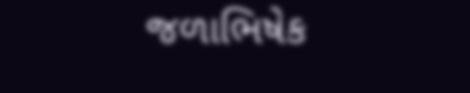જળાભિષેક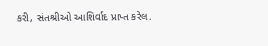કરી, સંતશ્રીઓ આશિર્વાદ પ્રાપ્ત કરેલ.